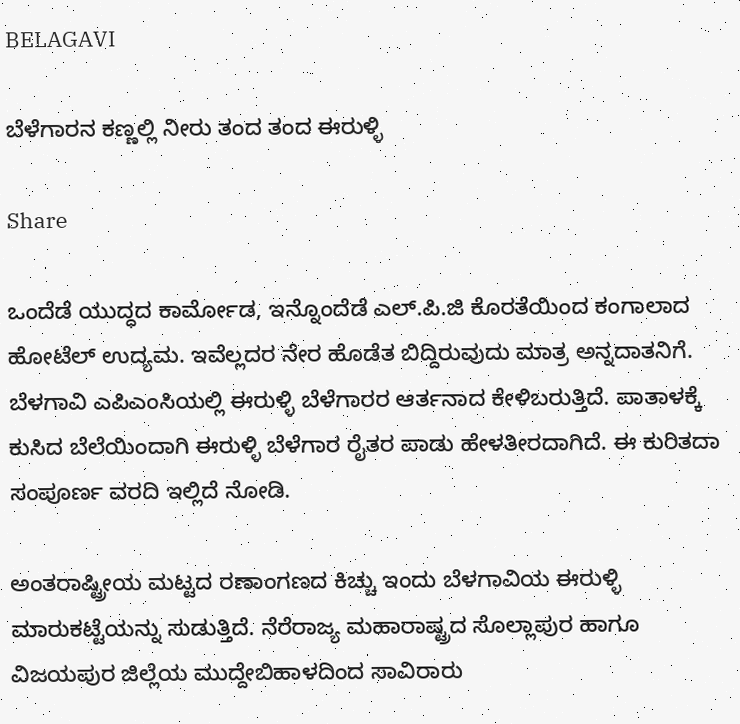BELAGAVI

ಬೆಳೆಗಾರನ ಕಣ್ಣಲ್ಲಿ ನೀರು ತಂದ ತಂದ ಈರುಳ್ಳಿ

Share

ಒಂದೆಡೆ ಯುದ್ಧದ ಕಾರ್ಮೋಡ, ಇನ್ನೊಂದೆಡೆ ಎಲ್.ಪಿ.ಜಿ ಕೊರತೆಯಿಂದ ಕಂಗಾಲಾದ ಹೋಟೆಲ್ ಉದ್ಯಮ. ಇವೆಲ್ಲದರ ನೇರ ಹೊಡೆತ ಬಿದ್ದಿರುವುದು ಮಾತ್ರ ಅನ್ನದಾತನಿಗೆ. ಬೆಳಗಾವಿ ಎಪಿಎಂಸಿಯಲ್ಲಿ ಈರುಳ್ಳಿ ಬೆಳೆಗಾರರ ಆರ್ತನಾದ ಕೇಳಿಬರುತ್ತಿದೆ. ಪಾತಾಳಕ್ಕೆ ಕುಸಿದ ಬೆಲೆಯಿಂದಾಗಿ ಈರುಳ್ಳಿ ಬೆಳೆಗಾರ ರೈತರ ಪಾಡು ಹೇಳತೀರದಾಗಿದೆ. ಈ ಕುರಿತದಾ ಸಂಪೂರ್ಣ ವರದಿ ಇಲ್ಲಿದೆ ನೋಡಿ.

ಅಂತರಾಷ್ಟ್ರೀಯ ಮಟ್ಟದ ರಣಾಂಗಣದ ಕಿಚ್ಚು ಇಂದು ಬೆಳಗಾವಿಯ ಈರುಳ್ಳಿ ಮಾರುಕಟ್ಟೆಯನ್ನು ಸುಡುತ್ತಿದೆ. ನೆರೆರಾಜ್ಯ ಮಹಾರಾಷ್ಟ್ರದ ಸೊಲ್ಲಾಪುರ ಹಾಗೂ ವಿಜಯಪುರ ಜಿಲ್ಲೆಯ ಮುದ್ದೇಬಿಹಾಳದಿಂದ ಸಾವಿರಾರು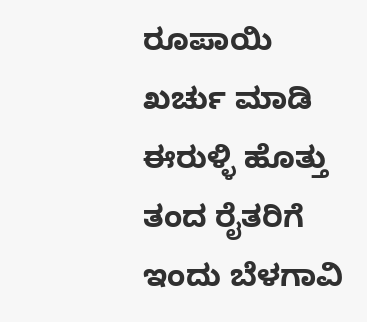ರೂಪಾಯಿ ಖರ್ಚು ಮಾಡಿ ಈರುಳ್ಳಿ ಹೊತ್ತು ತಂದ ರೈತರಿಗೆ ಇಂದು ಬೆಳಗಾವಿ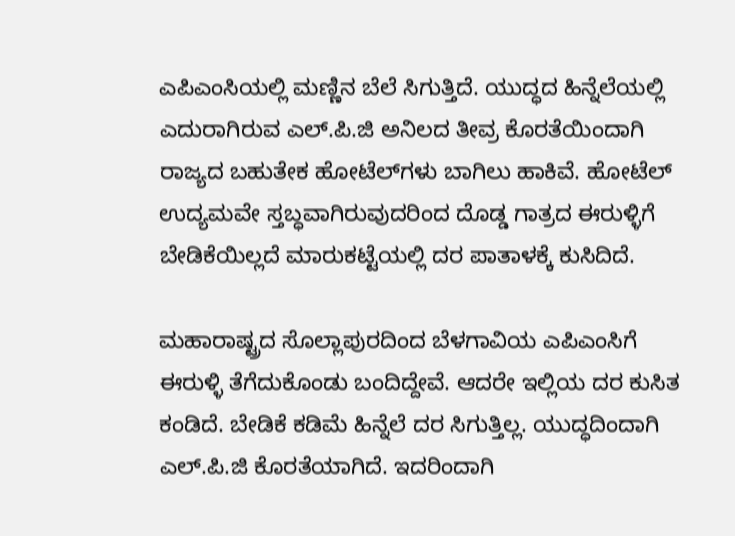ಎಪಿಎಂಸಿಯಲ್ಲಿ ಮಣ್ಣಿನ ಬೆಲೆ ಸಿಗುತ್ತಿದೆ. ಯುದ್ಧದ ಹಿನ್ನೆಲೆಯಲ್ಲಿ ಎದುರಾಗಿರುವ ಎಲ್.ಪಿ.ಜಿ ಅನಿಲದ ತೀವ್ರ ಕೊರತೆಯಿಂದಾಗಿ ರಾಜ್ಯದ ಬಹುತೇಕ ಹೋಟೆಲ್‌ಗಳು ಬಾಗಿಲು ಹಾಕಿವೆ. ಹೋಟೆಲ್ ಉದ್ಯಮವೇ ಸ್ತಬ್ಧವಾಗಿರುವುದರಿಂದ ದೊಡ್ಡ ಗಾತ್ರದ ಈರುಳ್ಳಿಗೆ ಬೇಡಿಕೆಯಿಲ್ಲದೆ ಮಾರುಕಟ್ಟೆಯಲ್ಲಿ ದರ ಪಾತಾಳಕ್ಕೆ ಕುಸಿದಿದೆ.

ಮಹಾರಾಷ್ಟ್ರದ ಸೊಲ್ಲಾಪುರದಿಂದ ಬೆಳಗಾವಿಯ ಎಪಿಎಂಸಿಗೆ ಈರುಳ್ಳಿ ತೆಗೆದುಕೊಂಡು ಬಂದಿದ್ದೇವೆ. ಆದರೇ ಇಲ್ಲಿಯ ದರ ಕುಸಿತ ಕಂಡಿದೆ. ಬೇಡಿಕೆ ಕಡಿಮೆ ಹಿನ್ನೆಲೆ ದರ ಸಿಗುತ್ತಿಲ್ಲ. ಯುದ್ಧದಿಂದಾಗಿ ಎಲ್.ಪಿ.ಜಿ ಕೊರತೆಯಾಗಿದೆ. ಇದರಿಂದಾಗಿ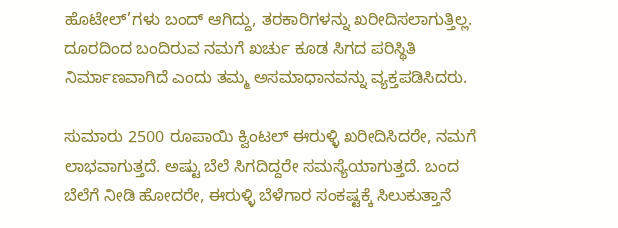ಹೊಟೇಲ್’ಗಳು ಬಂದ್ ಆಗಿದ್ದು, ತರಕಾರಿಗಳನ್ನು ಖರೀದಿಸಲಾಗುತ್ತಿಲ್ಲ. ದೂರದಿಂದ ಬಂದಿರುವ ನಮಗೆ ಖರ್ಚು ಕೂಡ ಸಿಗದ ಪರಿಸ್ಥಿತಿ ನಿರ್ಮಾಣವಾಗಿದೆ ಎಂದು ತಮ್ಮ ಅಸಮಾಧಾನವನ್ನು ವ್ಯಕ್ತಪಡಿಸಿದರು.

ಸುಮಾರು 2500 ರೂಪಾಯಿ ಕ್ವಿಂಟಲ್ ಈರುಳ್ಳಿ ಖರೀದಿಸಿದರೇ, ನಮಗೆ ಲಾಭವಾಗುತ್ತದೆ. ಅಷ್ಟು ಬೆಲೆ ಸಿಗದಿದ್ದರೇ ಸಮಸ್ಯೆಯಾಗುತ್ತದೆ. ಬಂದ ಬೆಲೆಗೆ ನೀಡಿ ಹೋದರೇ, ಈರುಳ್ಳಿ ಬೆಳೆಗಾರ ಸಂಕಷ್ಟಕ್ಕೆ ಸಿಲುಕುತ್ತಾನೆ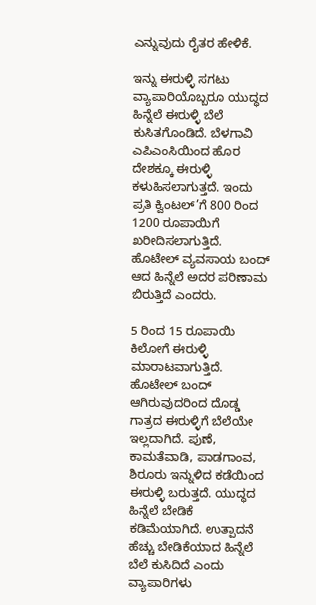ಎನ್ನುವುದು ರೈತರ ಹೇಳಿಕೆ.

ಇನ್ನು ಈರುಳ್ಳಿ ಸಗಟು ವ್ಯಾಪಾರಿಯೊಬ್ಬರೂ ಯುದ್ಧದ ಹಿನ್ನೆಲೆ ಈರುಳ್ಳಿ ಬೆಲೆ ಕುಸಿತಗೊಂಡಿದೆ. ಬೆಳಗಾವಿ ಎಪಿಎಂಸಿಯಿಂದ ಹೊರ ದೇಶಕ್ಕೂ ಈರುಳ್ಳಿ ಕಳುಹಿಸಲಾಗುತ್ತದೆ. ಇಂದು ಪ್ರತಿ ಕ್ವಿಂಟಲ್’ಗೆ 800 ರಿಂದ 1200 ರೂಪಾಯಿಗೆ ಖರೀದಿಸಲಾಗುತ್ತಿದೆ. ಹೊಟೇಲ್ ವ್ಯವಸಾಯ ಬಂದ್ ಆದ ಹಿನ್ನೆಲೆ ಅದರ ಪರಿಣಾಮ ಬಿರುತ್ತಿದೆ ಎಂದರು.

5 ರಿಂದ 15 ರೂಪಾಯಿ ಕಿಲೋಗೆ ಈರುಳ್ಳಿ ಮಾರಾಟವಾಗುತ್ತಿದೆ. ಹೊಟೇಲ್ ಬಂದ್ ಆಗಿರುವುದರಿಂದ ದೊಡ್ಡ ಗಾತ್ರದ ಈರುಳ್ಳಿಗೆ ಬೆಲೆಯೇ ಇಲ್ಲದಾಗಿದೆ. ಪುಣೆ, ಕಾಮತೆವಾಡಿ, ಪಾಡಗಾಂವ, ಶಿರೂರು ಇನ್ನುಳಿದ ಕಡೆಯಿಂದ ಈರುಳ್ಳಿ ಬರುತ್ತದೆ. ಯುದ್ಧದ ಹಿನ್ನೆಲೆ ಬೇಡಿಕೆ ಕಡಿಮೆಯಾಗಿದೆ. ಉತ್ಪಾದನೆ ಹೆಚ್ಚು ಬೇಡಿಕೆಯಾದ ಹಿನ್ನೆಲೆ ಬೆಲೆ ಕುಸಿದಿದೆ ಎಂದು ವ್ಯಾಪಾರಿಗಳು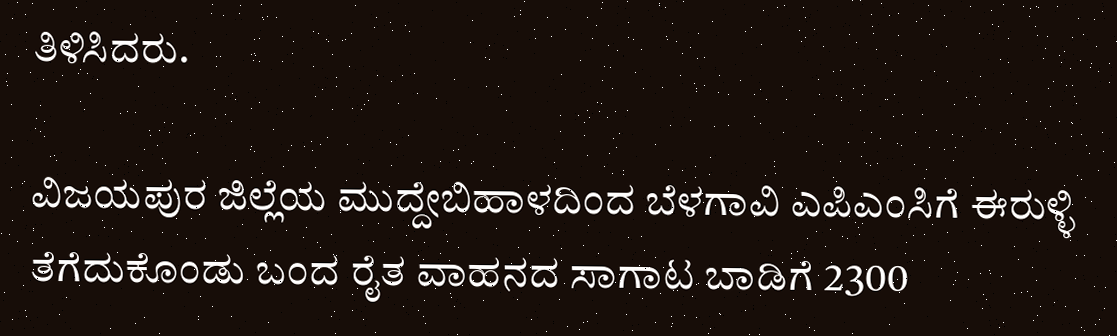ತಿಳಿಸಿದರು.

ವಿಜಯಪುರ ಜಿಲ್ಲೆಯ ಮುದ್ದೇಬಿಹಾಳದಿಂದ ಬೆಳಗಾವಿ ಎಪಿಎಂಸಿಗೆ ಈರುಳ್ಳಿ ತೆಗೆದುಕೊಂಡು ಬಂದ ರೈತ ವಾಹನದ ಸಾಗಾಟ ಬಾಡಿಗೆ 2300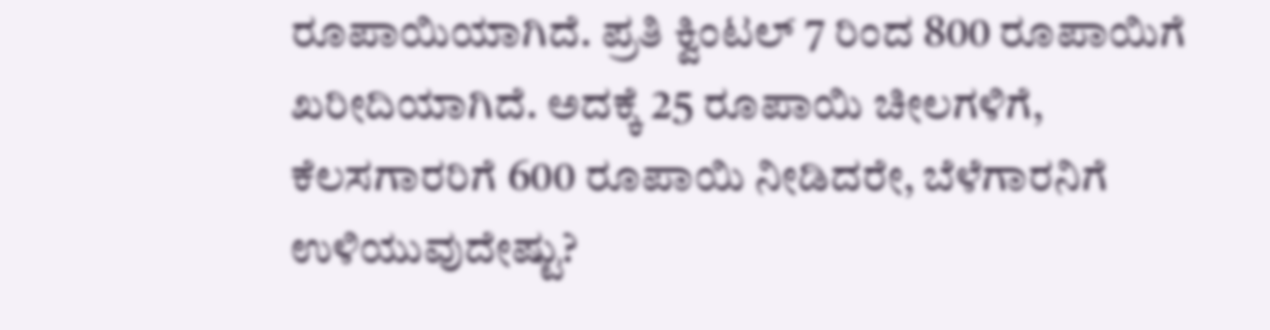ರೂಪಾಯಿಯಾಗಿದೆ. ಪ್ರತಿ ಕ್ವಿಂಟಲ್ 7 ರಿಂದ 800 ರೂಪಾಯಿಗೆ ಖರೀದಿಯಾಗಿದೆ. ಅದಕ್ಕೆ 25 ರೂಪಾಯಿ ಚೀಲಗಳಿಗೆ, ಕೆಲಸಗಾರರಿಗೆ 600 ರೂಪಾಯಿ ನೀಡಿದರೇ, ಬೆಳೆಗಾರನಿಗೆ ಉಳಿಯುವುದೇಷ್ಟು?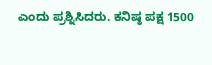ಎಂದು ಪ್ರಶ್ನಿಸಿದರು. ಕನಿಷ್ಠ ಪಕ್ಷ 1500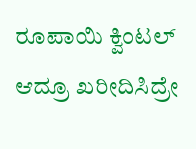ರೂಪಾಯಿ ಕ್ವಿಂಟಲ್ ಆದ್ರೂ ಖರೀದಿಸಿದ್ರೇ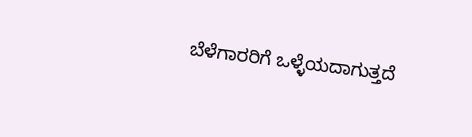ಬೆಳೆಗಾರರಿಗೆ ಒಳ್ಳೆಯದಾಗುತ್ತದೆ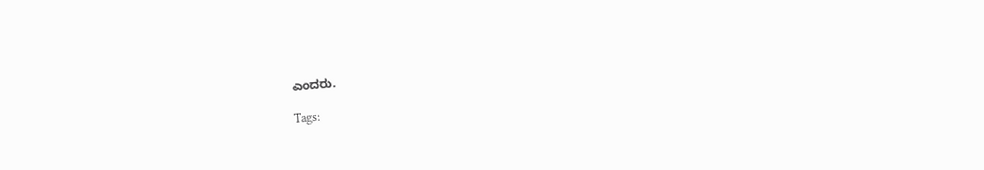ಎಂದರು.

Tags: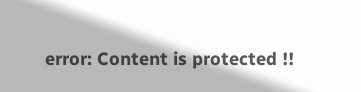error: Content is protected !!